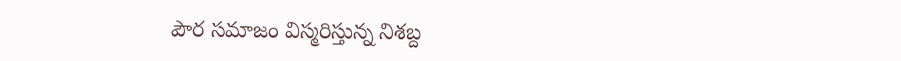పౌర సమాజం విస్మరిస్తున్న నిశబ్ద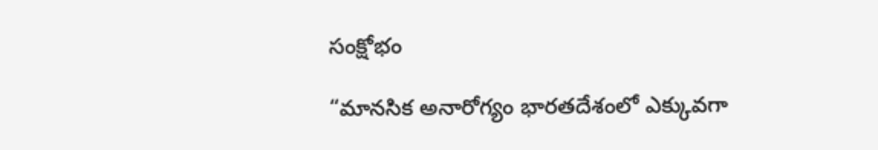సంక్షోభం

“మానసిక అనారోగ్యం భారతదేశంలో ఎక్కువగా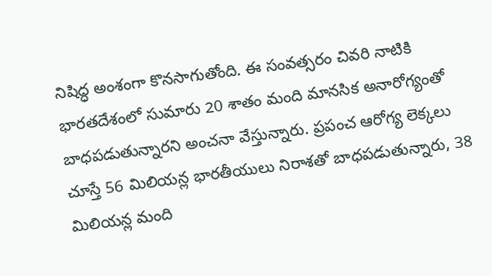నిషిద్ధ అంశంగా కొనసాగుతోంది. ఈ సంవత్సరం చివరి నాటికి భారతదేశంలో సుమారు 20 శాతం మంది మానసిక అనారోగ్యంతో బాధపడుతున్నారని అంచనా వేస్తున్నారు. ప్రపంచ ఆరోగ్య లెక్కలు చూస్తే 56 మిలియన్ల భారతీయులు నిరాశతో బాధపడుతున్నారు, 38 మిలియన్ల మంది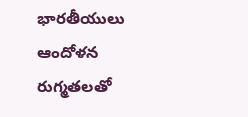భారతీయులు ఆందోళన రుగ్మతలతో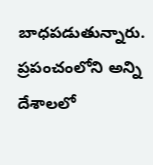బాధపడుతున్నారు. ప్రపంచంలోని అన్ని దేశాలలో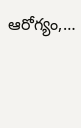ఆరోగ్యం,…